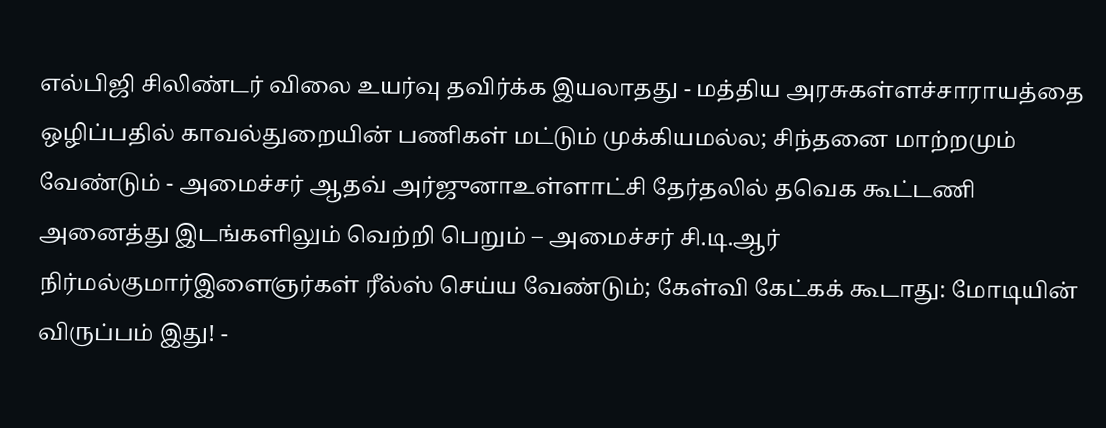எல்பிஜி சிலிண்டர் விலை உயர்வு தவிர்க்க இயலாதது - மத்திய அரசுகள்ளச்சாராயத்தை ஒழிப்பதில் காவல்துறையின் பணிகள் மட்டும் முக்கியமல்ல; சிந்தனை மாற்றமும் வேண்டும் - அமைச்சர் ஆதவ் அர்ஜுனாஉள்ளாட்சி தேர்தலில் தவெக கூட்டணி அனைத்து இடங்களிலும் வெற்றி பெறும் – அமைச்சர் சி.டி.ஆர் நிர்மல்குமார்இளைஞர்கள் ரீல்ஸ் செய்ய வேண்டும்; கேள்வி கேட்கக் கூடாது: மோடியின் விருப்பம் இது! -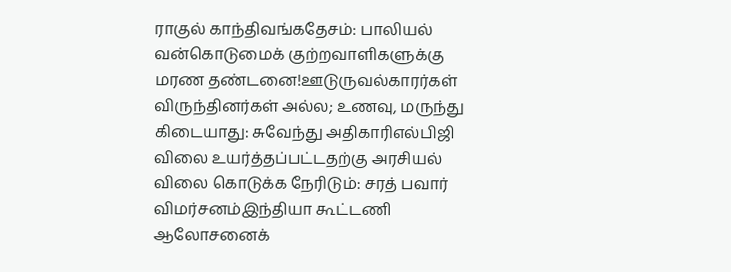ராகுல் காந்திவங்கதேசம்: பாலியல் வன்கொடுமைக் குற்றவாளிகளுக்கு மரண தண்டனை!ஊடுருவல்காரர்கள் விருந்தினர்கள் அல்ல; உணவு, மருந்து கிடையாது: சுவேந்து அதிகாரிஎல்பிஜி விலை உயர்த்தப்பட்டதற்கு அரசியல் விலை கொடுக்க நேரிடும்: சரத் பவார் விமர்சனம்இந்தியா கூட்டணி ஆலோசனைக்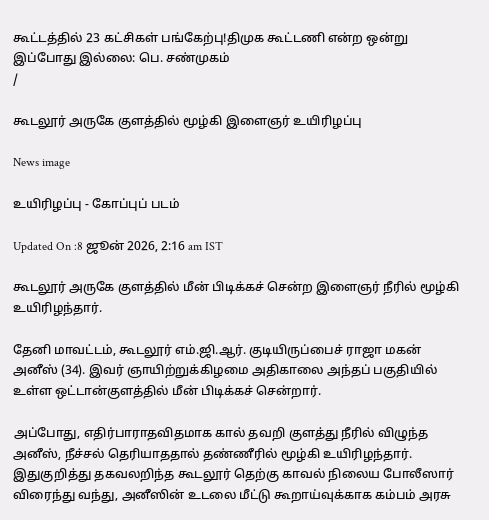கூட்டத்தில் 23 கட்சிகள் பங்கேற்பு!திமுக கூட்டணி என்ற ஒன்று இப்போது இல்லை: பெ. சண்முகம்
/

கூடலூர் அருகே குளத்தில் மூழ்கி இளைஞர் உயிரிழப்பு

News image

உயிரிழப்பு - கோப்புப் படம்

Updated On :8 ஜூன் 2026, 2:16 am IST

கூடலூர் அருகே குளத்தில் மீன் பிடிக்கச் சென்ற இளைஞர் நீரில் மூழ்கி உயிரிழந்தார்.

தேனி மாவட்டம், கூடலூர் எம்.ஜி.ஆர். குடியிருப்பைச் ராஜா மகன் அனீஸ் (34). இவர் ஞாயிற்றுக்கிழமை அதிகாலை அந்தப் பகுதியில் உள்ள ஒட்டான்குளத்தில் மீன் பிடிக்கச் சென்றார்.

அப்போது, எதிர்பாராதவிதமாக கால் தவறி குளத்து நீரில் விழுந்த அனீஸ், நீச்சல் தெரியாததால் தண்ணீரில் மூழ்கி உயிரிழந்தார். இதுகுறித்து தகவலறிந்த கூடலூர் தெற்கு காவல் நிலைய போலீஸார் விரைந்து வந்து, அனீஸின் உடலை மீட்டு கூறாய்வுக்காக கம்பம் அரசு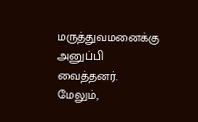மருத்துவமனைக்கு அனுப்பி வைத்தனர். மேலும்,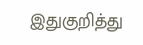இதுகுறித்து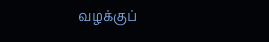வழக்குப்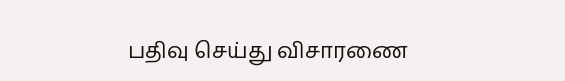பதிவு செய்து விசாரணை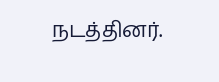நடத்தினர்.